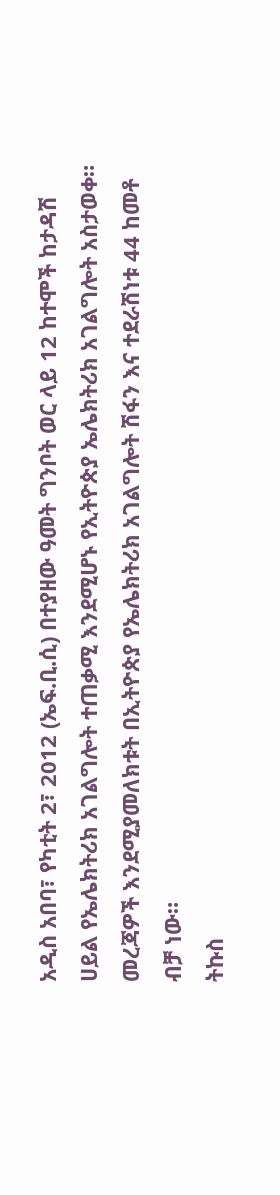አዲስ አበባ፣ የካቲት 2፣ 2012 (ኤፍ.ቢ.ሲ) በተያዘው ዓመት ግንቦት ወር ላይ 12 ከተሞች ከታዳሽ ሀይል የኤሌክትሪክ አገልግሎት ተጠቃሚ እንደሚሆኑ የኢትዮጵያ ኤሌክትሪክ አገልግሎት አስታወቀ።
መረጃዎች እንደሚያመለክቱት በኢትዮጵያ የኤሌክትሪክ አገልግሎት ሽፋን እና ተደራሽነቱ 44 ከመቶ ብቻ ነው።
ትኩስ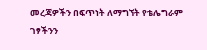መረጃዎችን በፍጥነት ለማግኘት የቴሌግራም ገፃችንን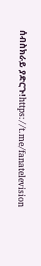ሰብስክራይ ያድርጉ!https://t.me/fanatelevision